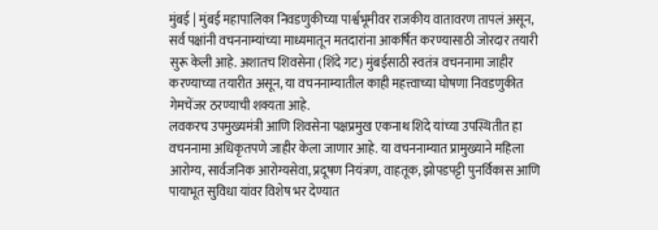मुंबई | मुंबई महापालिका निवडणुकीच्या पार्श्वभूमीवर राजकीय वातावरण तापलं असून, सर्व पक्षांनी वचननाम्यांच्या माध्यमातून मतदारांना आकर्षित करण्यासाठी जोरदार तयारी सुरू केली आहे. अशातच शिवसेना (शिंदे गट) मुंबईसाठी स्वतंत्र वचननामा जाहीर करण्याच्या तयारीत असून, या वचननाम्यातील काही महत्त्वाच्या घोषणा निवडणुकीत गेमचेंजर ठरण्याची शक्यता आहे.
लवकरच उपमुख्यमंत्री आणि शिवसेना पक्षप्रमुख एकनाथ शिंदे यांच्या उपस्थितीत हा वचननामा अधिकृतपणे जाहीर केला जाणार आहे. या वचननाम्यात प्रामुख्याने महिला आरोग्य, सार्वजनिक आरोग्यसेवा, प्रदूषण नियंत्रण, वाहतूक, झोपडपट्टी पुनर्विकास आणि पायाभूत सुविधा यांवर विशेष भर देण्यात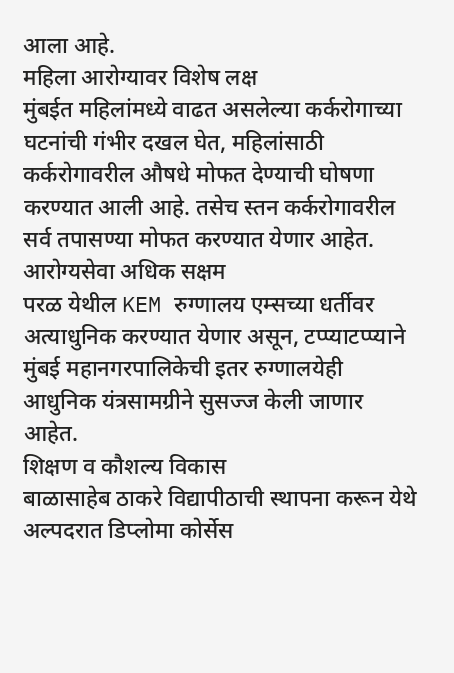आला आहे.
महिला आरोग्यावर विशेष लक्ष
मुंबईत महिलांमध्ये वाढत असलेल्या कर्करोगाच्या घटनांची गंभीर दखल घेत, महिलांसाठी कर्करोगावरील औषधे मोफत देण्याची घोषणा करण्यात आली आहे. तसेच स्तन कर्करोगावरील सर्व तपासण्या मोफत करण्यात येणार आहेत.
आरोग्यसेवा अधिक सक्षम
परळ येथील KEM रुग्णालय एम्सच्या धर्तीवर अत्याधुनिक करण्यात येणार असून, टप्प्याटप्प्याने मुंबई महानगरपालिकेची इतर रुग्णालयेही आधुनिक यंत्रसामग्रीने सुसज्ज केली जाणार आहेत.
शिक्षण व कौशल्य विकास
बाळासाहेब ठाकरे विद्यापीठाची स्थापना करून येथे अल्पदरात डिप्लोमा कोर्सेस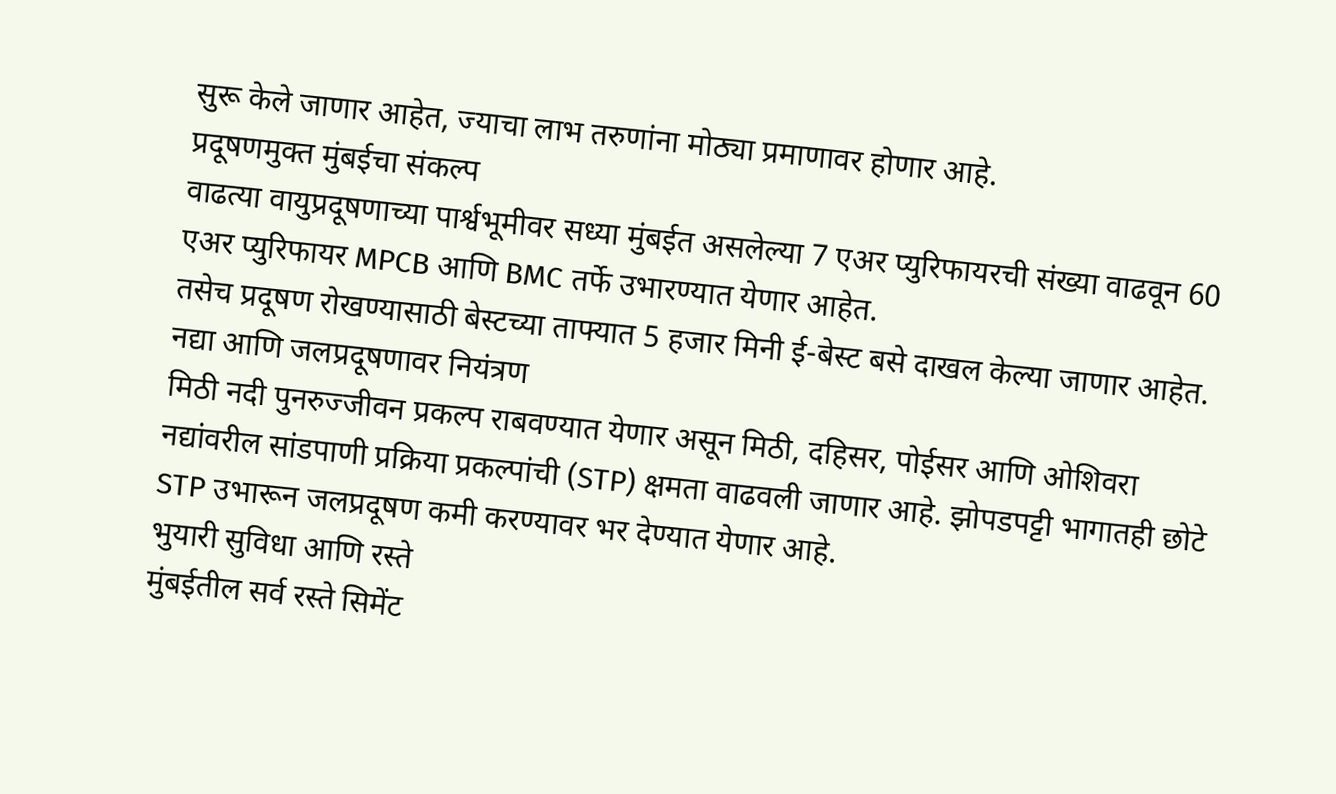सुरू केले जाणार आहेत, ज्याचा लाभ तरुणांना मोठ्या प्रमाणावर होणार आहे.
प्रदूषणमुक्त मुंबईचा संकल्प
वाढत्या वायुप्रदूषणाच्या पार्श्वभूमीवर सध्या मुंबईत असलेल्या 7 एअर प्युरिफायरची संख्या वाढवून 60 एअर प्युरिफायर MPCB आणि BMC तर्फे उभारण्यात येणार आहेत.
तसेच प्रदूषण रोखण्यासाठी बेस्टच्या ताफ्यात 5 हजार मिनी ई-बेस्ट बसे दाखल केल्या जाणार आहेत.
नद्या आणि जलप्रदूषणावर नियंत्रण
मिठी नदी पुनरुज्जीवन प्रकल्प राबवण्यात येणार असून मिठी, दहिसर, पोईसर आणि ओशिवरा नद्यांवरील सांडपाणी प्रक्रिया प्रकल्पांची (STP) क्षमता वाढवली जाणार आहे. झोपडपट्टी भागातही छोटे STP उभारून जलप्रदूषण कमी करण्यावर भर देण्यात येणार आहे.
भुयारी सुविधा आणि रस्ते
मुंबईतील सर्व रस्ते सिमेंट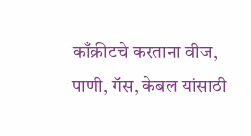काँक्रीटचे करताना वीज, पाणी, गॅस, केबल यांसाठी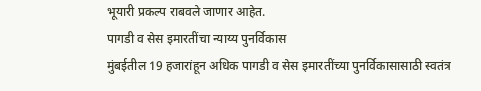भूयारी प्रकल्प राबवले जाणार आहेत.
पागडी व सेस इमारतींचा न्याय्य पुनर्विकास
मुंबईतील 19 हजारांहून अधिक पागडी व सेस इमारतींच्या पुनर्विकासासाठी स्वतंत्र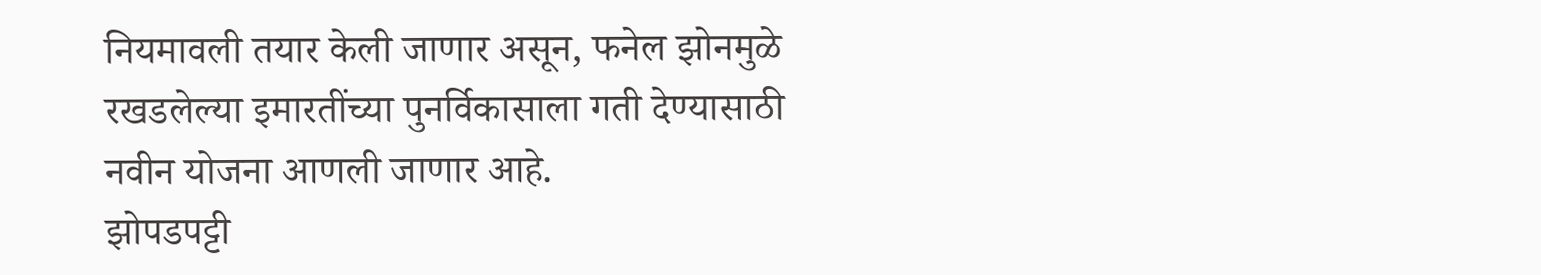नियमावली तयार केली जाणार असून, फनेल झोनमुळे रखडलेल्या इमारतींच्या पुनर्विकासाला गती देण्यासाठी नवीन योजना आणली जाणार आहे.
झोपडपट्टी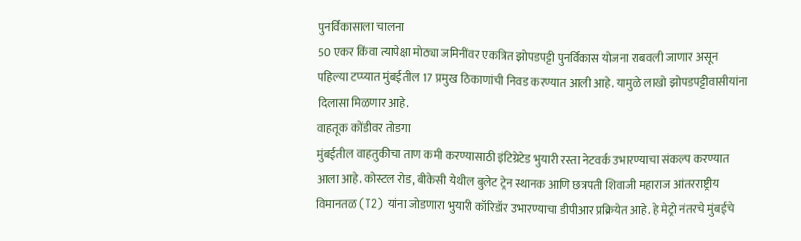पुनर्विकासाला चालना
50 एकर किंवा त्यापेक्षा मोठ्या जमिनींवर एकत्रित झोपडपट्टी पुनर्विकास योजना राबवली जाणार असून पहिल्या टप्प्यात मुंबईतील 17 प्रमुख ठिकाणांची निवड करण्यात आली आहे. यामुळे लाखो झोपडपट्टीवासीयांना दिलासा मिळणार आहे.
वाहतूक कोंडीवर तोडगा
मुंबईतील वाहतुकीचा ताण कमी करण्यासाठी इंटिग्रेटेड भुयारी रस्ता नेटवर्क उभारण्याचा संकल्प करण्यात आला आहे. कोस्टल रोड, बीकेसी येथील बुलेट ट्रेन स्थानक आणि छत्रपती शिवाजी महाराज आंतरराष्ट्रीय विमानतळ (T2) यांना जोडणारा भुयारी कॉरिडॉर उभारण्याचा डीपीआर प्रक्रियेत आहे. हे मेट्रो नंतरचे मुंबईचे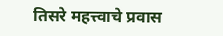तिसरे महत्त्वाचे प्रवास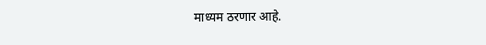माध्यम ठरणार आहे.